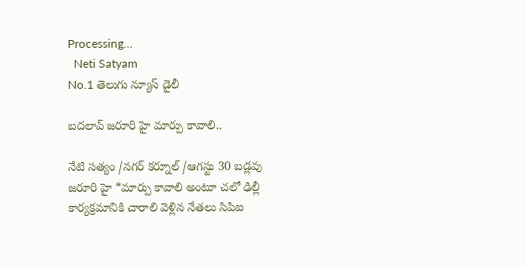Processing...
  Neti Satyam
No.1 తెలుగు న్యూస్ డైలీ

బదలావ్ జరూరి హై మార్పు కావాలి..

నేటి సత్యం /నగర్ కర్నూల్ /ఆగస్టు 30 బడ్లవు జరూరి హై *మార్పు కావాలి అంటూ చలో ఢిల్లీ కార్యక్రమానికి చారాలి వెళ్లిన నేతలు సిపిఐ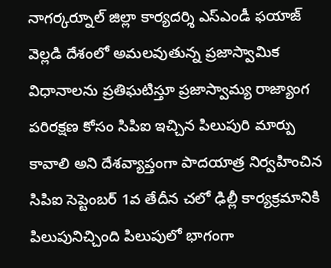నాగర్కర్నూల్ జిల్లా కార్యదర్శి ఎస్ఎండీ ఫయాజ్ వెల్లడి దేశంలో అమలవుతున్న ప్రజాస్వామిక విధానాలను ప్రతిఘటిస్తూ ప్రజాస్వామ్య రాజ్యాంగ పరిరక్షణ కోసం సిపిఐ ఇచ్చిన పిలుపురి మార్పు కావాలి అని దేశవ్యాప్తంగా పాదయాత్ర నిర్వహించిన సిపిఐ సెప్టెంబర్ 1వ తేదీన చలో ఢిల్లీ కార్యక్రమానికి పిలుపునిచ్చింది పిలుపులో భాగంగా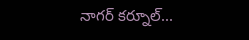నాగర్ కర్నూల్...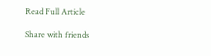Read Full Article

Share with friends